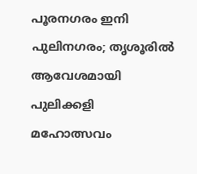പൂരനഗരം ഇനി പുലിനഗരം; തൃശൂരിൽ ആവേശമായി പുലിക്കളി മഹോത്സവം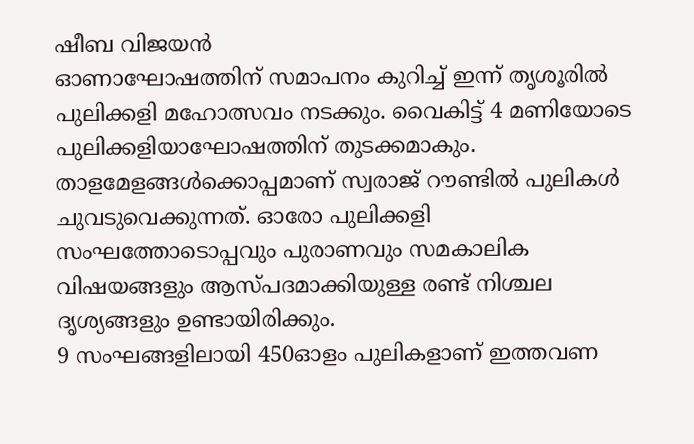ഷീബ വിജയൻ
ഓണാഘോഷത്തിന് സമാപനം കുറിച്ച് ഇന്ന് തൃശൂരിൽ പുലിക്കളി മഹോത്സവം നടക്കും. വൈകിട്ട് 4 മണിയോടെ പുലിക്കളിയാഘോഷത്തിന് തുടക്കമാകും. താളമേളങ്ങൾക്കൊപ്പമാണ് സ്വരാജ് റൗണ്ടിൽ പുലികൾ ചുവടുവെക്കുന്നത്. ഓരോ പുലിക്കളി സംഘത്തോടൊപ്പവും പുരാണവും സമകാലിക വിഷയങ്ങളും ആസ്പദമാക്കിയുള്ള രണ്ട് നിശ്ചല ദൃശ്യങ്ങളും ഉണ്ടായിരിക്കും.
9 സംഘങ്ങളിലായി 450ഓളം പുലികളാണ് ഇത്തവണ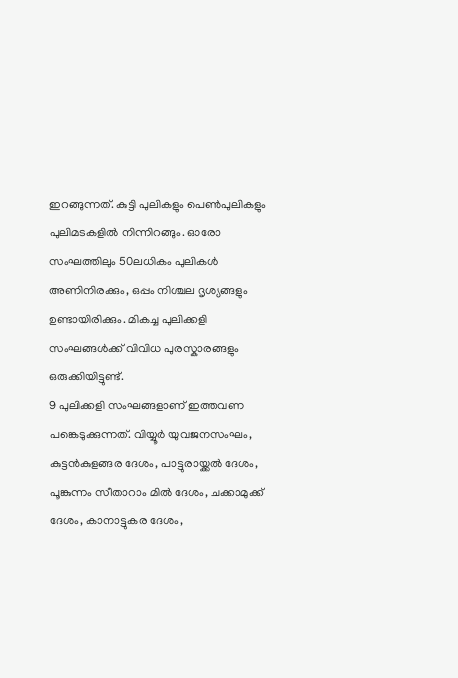ഇറങ്ങുന്നത്. കുട്ടി പുലികളും പെൺപുലികളും പുലിമടകളിൽ നിന്നിറങ്ങും. ഓരോ സംഘത്തിലും 50ലധികം പുലികൾ അണിനിരക്കും, ഒപ്പം നിശ്ചല ദൃശ്യങ്ങളും ഉണ്ടായിരിക്കും. മികച്ച പുലിക്കളി സംഘങ്ങൾക്ക് വിവിധ പുരസ്കാരങ്ങളും ഒരുക്കിയിട്ടുണ്ട്.
9 പുലിക്കളി സംഘങ്ങളാണ് ഇത്തവണ പങ്കെടുക്കുന്നത്. വിയ്യൂർ യുവജനസംഘം, കുട്ടൻകുളങ്ങര ദേശം, പാട്ടുരായ്ക്കൽ ദേശം, പൂങ്കുന്നം സീതാറാം മിൽ ദേശം, ചക്കാമുക്ക് ദേശം, കാനാട്ടുകര ദേശം,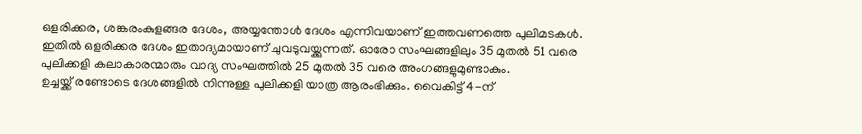ഒളരിക്കര, ശങ്കരംകുളങ്ങര ദേശം, അയ്യന്തോൾ ദേശം എന്നിവയാണ് ഇത്തവണത്തെ പുലിമടകൾ. ഇതിൽ ഒളരിക്കര ദേശം ഇതാദ്യമായാണ് ചുവടുവയ്ക്കുന്നത്. ഓരോ സംഘങ്ങളിലും 35 മുതൽ 51 വരെ പുലിക്കളി കലാകാരന്മാരും വാദ്യ സംഘത്തിൽ 25 മുതൽ 35 വരെ അംഗങ്ങളുമുണ്ടാകും.
ഉച്ചയ്ക്ക് രണ്ടോടെ ദേശങ്ങളിൽ നിന്നുള്ള പുലിക്കളി യാത്ര ആരംഭിക്കും. വൈകിട്ട് 4-ന്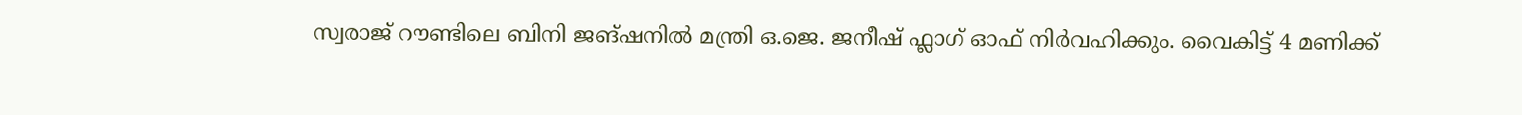സ്വരാജ് റൗണ്ടിലെ ബിനി ജങ്ഷനിൽ മന്ത്രി ഒ.ജെ. ജനീഷ് ഫ്ലാഗ് ഓഫ് നിർവഹിക്കും. വൈകിട്ട് 4 മണിക്ക്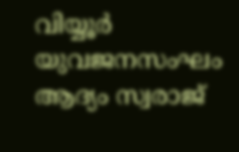വിയ്യൂർ യുവജനസംഘം ആദ്യം സ്വരാജ്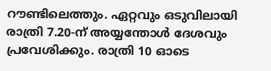റൗണ്ടിലെത്തും. ഏറ്റവും ഒടുവിലായി രാത്രി 7.20-ന് അയ്യന്തോൾ ദേശവും പ്രവേശിക്കും. രാത്രി 10 ഓടെ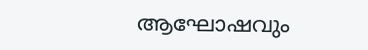ആഘോഷവും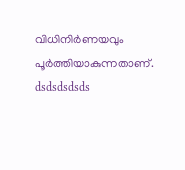വിധിനിർണയവും പൂർത്തിയാകുന്നതാണ്.
dsdsdsdsds